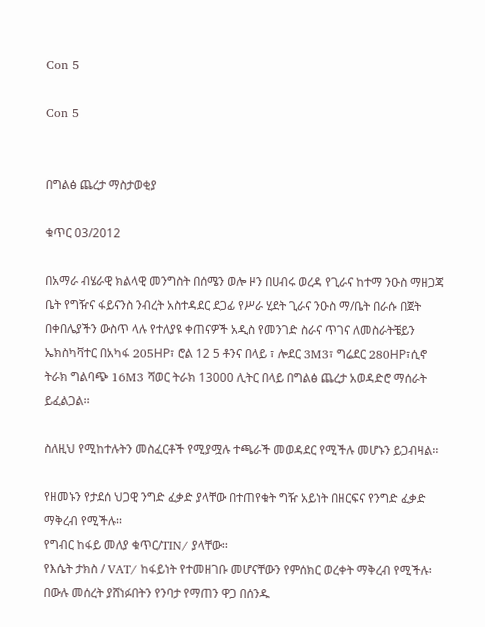Con 5

Con 5


በግልፅ ጨረታ ማስታወቂያ

ቁጥር 03/2012

በአማራ ብሄራዊ ክልላዊ መንግስት በሰሜን ወሎ ዞን በሀብሩ ወረዳ የጊራና ከተማ ንዑስ ማዘጋጃ ቤት የግዥና ፋይናንስ ንብረት አስተዳደር ደጋፊ የሥራ ሂደት ጊራና ንዑስ ማ/ቤት በራሱ በጀት በቀበሌያችን ውስጥ ላሉ የተለያዩ ቀጠናዎች አዲስ የመንገድ ስራና ጥገና ለመስራትቼይን ኤክስካቫተር በአካፋ 205HP፣ ሮል 12 5 ቶንና በላይ ፣ ሎደር 3M3፣ ግሬደር 280HP፣ሲኖ ትራክ ግልባጭ 16M3 ሻወር ትራክ 13000 ሊትር በላይ በግልፅ ጨረታ አወዳድሮ ማሰራት ይፈልጋል፡፡

ስለዚህ የሚከተሉትን መስፈርቶች የሚያሟሉ ተጫራች መወዳደር የሚችሉ መሆኑን ይጋብዛል፡፡

የዘመኑን የታደሰ ህጋዊ ንግድ ፈቃድ ያላቸው በተጠየቁት ግዥ አይነት በዘርፍና የንግድ ፈቃድ ማቅረብ የሚችሉ፡፡
የግብር ከፋይ መለያ ቁጥር/TIN/ ያላቸው፡፡
የእሴት ታክስ / VAT/ ከፋይነት የተመዘገቡ መሆናቸውን የምሰክር ወረቀት ማቅረብ የሚችሉ፡
በውሉ መሰረት ያሸነፉበትን የንባታ የማጠን ዋጋ በሰንዱ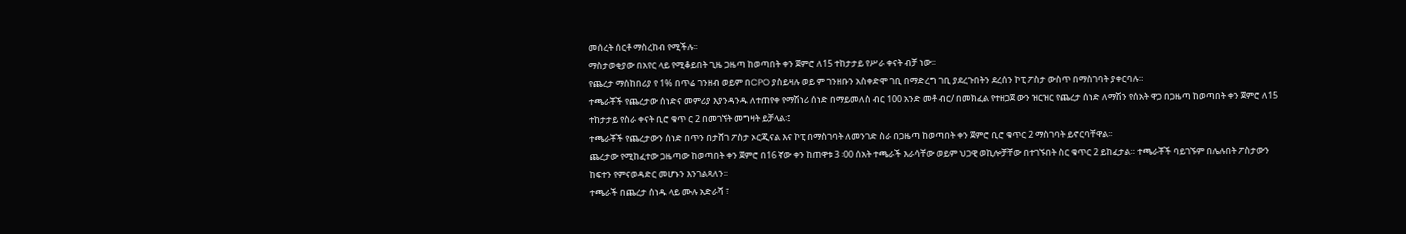መሰረት ሰርቶ ማስረከብ የሚችሉ፡፡
ማስታወቂያው በአየር ላይ የሚቆይበት ጊዜ ጋዜጣ ከወጣበት ቀን ጀምሮ ለ15 ተከታታይ የሥራ ቀናት ብቻ ነው፡፡
የጨረታ ማሰከበሪያ የ 1% በጥሬ ገንዘብ ወይም በCPO ያስይዛሉ ወይ ም ገንዘቡን አስቀድሞ ገቢ በማድረግ ገቢ ያደረጉበትን ደረሰን ኮፒ ፖስታ ውስጥ በማስገባት ያቀርባሉ።
ተጫራቾች የጨረታው ሰነድና መምሪያ እያንዳንዱ ለተጠየቀ የማሽነሪ ሰነድ በማይመለስ ብር 100 አንድ መቶ ብር/ በመክፈል የተዘጋጀ ውን ዝርዝር የጨረታ ሰነድ ለማሽን የሰአት ዋጋ በጋዜጣ ከወጣበት ቀን ጀምሮ ለ15 ተከታታይ የስራ ቀናት ቢሮ ቁጥ ር 2 በመገኘት መግዛት ይቻላል፡፤
ተጫራቾች የጨረታውን ሰነድ በጥን በታሸገ ፖስታ ኦርጂናል እና ኮፒ በማስገባት ለመንገድ ስራ በጋዜጣ ከወጣበት ቀን ጀምሮ ቢሮ ቁጥር 2 ማስገባት ይኖርባቸዋል፡፡
ጨረታው የሚከፈተው ጋዜጣው ከወጣበት ቀን ጀምሮ በ16 ኛው ቀን ከጠዋቱ 3 ፡00 ሰአት ተጫራች እራሳቸው ወይም ህጋዊ ወኪሎቻቸው በተገኙበት ስር ቁጥር 2 ይከፈታል። ተጫራቾች ባይገኙም በሌሉበት ፖስታውን ከፍተን የምናወዳድር መሆኑን እንገልጻለን፡፡
ተጫራች በጨረታ ሰነዱ ላይ ሙሉ አድራሻ ፣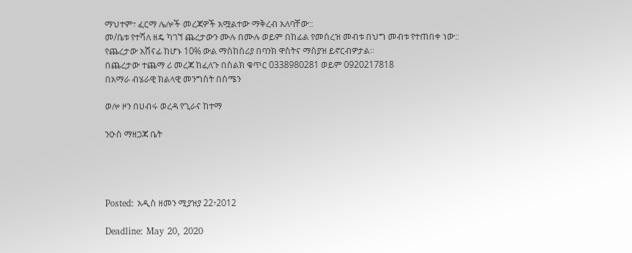ማህተም፣ ፈርማ ሌሎች መረጃዎች አሟልተው ማቅረብ አለባቸው::
መ/ቤቱ የተሻለ ዘዴ ካገኘ ጨረታውን ሙሉ በሙሉ ወይም በከፊል የመሰረዝ መብቱ በህግ መብቱ የተጠበቀ ነው::
የጨረታው አሸናፊ ከሆኑ 10% ውል ማስከስሪያ በባንክ ዋስትና ማስያዝ ይኖርብዎታል፡፡
በጨረታው ተጨማ ሪ መረጃ ከፈለጉ በስልክ ቁጥር 0338980281 ወይም 0920217818
በአማራ ብሄራዊ ክልላዊ መንግስት በሰሜን

ወሎ ዞን በሀብሩ ወረዳ የጊራና ከተማ

ንዑስ ማዘጋጃ ቤት




Posted: አዲስ ዘመን ሚያዝያ 22፥2012

Deadline: May 20, 2020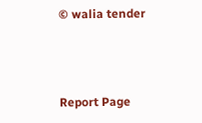© walia tender



Report Page